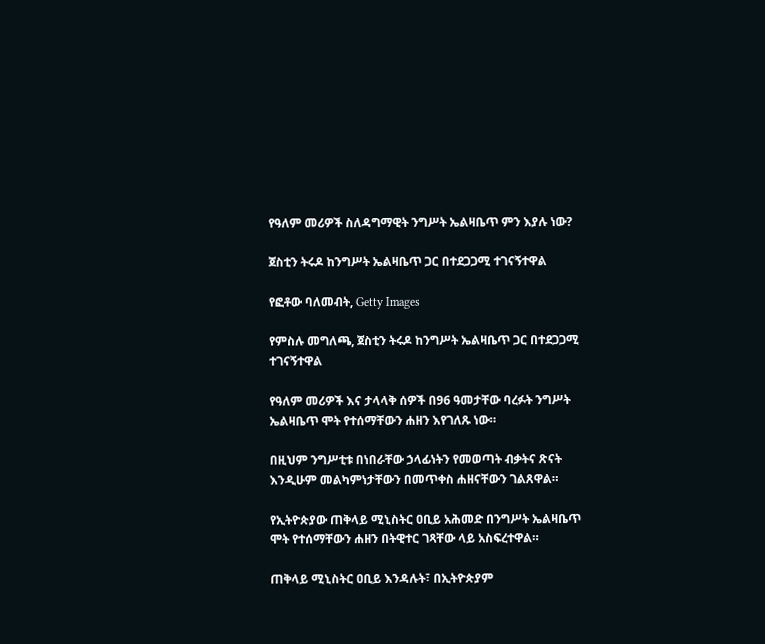የዓለም መሪዎች ስለዳግማዊት ንግሥት ኤልዛቤጥ ምን እያሉ ነው?

ጀስቲን ትሩዶ ከንግሥት ኤልዛቤጥ ጋር በተደጋጋሚ ተገናኝተዋል

የፎቶው ባለመብት, Getty Images

የምስሉ መግለጫ, ጀስቲን ትሩዶ ከንግሥት ኤልዛቤጥ ጋር በተደጋጋሚ ተገናኝተዋል

የዓለም መሪዎች እና ታላላቅ ሰዎች በ96 ዓመታቸው ባረፉት ንግሥት ኤልዛቤጥ ሞት የተሰማቸውን ሐዘን እየገለጹ ነው።

በዚህም ንግሥቲቱ በነበራቸው ኃላፊነትን የመወጣት ብቃትና ጽናት እንዲሁም መልካምነታቸውን በመጥቀስ ሐዘናቸውን ገልጸዋል።

የኢትዮጵያው ጠቅላይ ሚኒስትር ዐቢይ አሕመድ በንግሥት ኤልዛቤጥ ሞት የተሰማቸውን ሐዘን በትዊተር ገጻቸው ላይ አስፍረተዋል።

ጠቅላይ ሚኒስትር ዐቢይ እንዳሉት፣ በኢትዮጵያም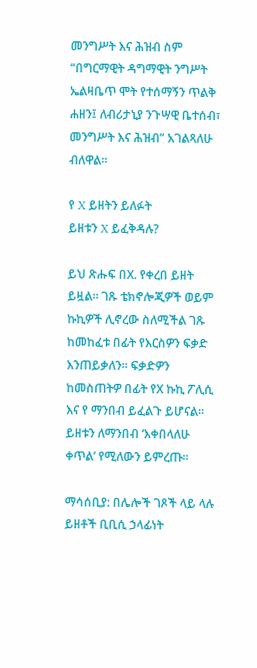መንግሥት እና ሕዝብ ስም “በግርማዊት ዳግማዊት ንግሥት ኤልዛቤጥ ሞት የተሰማኝን ጥልቅ ሐዘን፤ ለብሪታኒያ ንጉሣዊ ቤተሰብ፣ መንግሥት እና ሕዝብ” አገልጻለሁ ብለዋል።

የ X ይዘትን ይለፉት
ይዘቱን X ይፈቅዳሉ?

ይህ ጽሑፍ በX. የቀረበ ይዘት ይዟል። ገጹ ቴክኖሎጂዎች ወይም ኩኪዎች ሊኖረው ስለሚችል ገጹ ከመከፈቱ በፊት የእርስዎን ፍቃድ እንጠይቃለን። ፍቃድዎን ከመስጠትዎ በፊት የX ኩኪ ፖሊሲ እና የ ማንበብ ይፈልጉ ይሆናል። ይዘቱን ለማንበብ ‘እቀበላለሁ ቀጥል’ የሚለውን ይምረጡ።

ማሳሰቢያ: በሌሎች ገጾች ላይ ላሉ ይዘቶች ቢቢሲ ኃላፊነት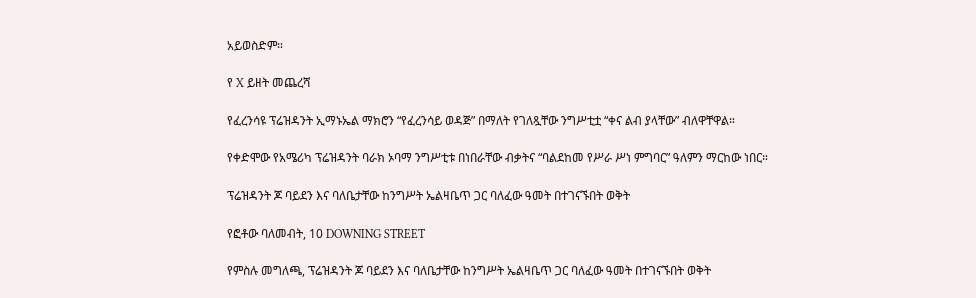አይወስድም።

የ X ይዘት መጨረሻ

የፈረንሳዩ ፕሬዝዳንት ኢማኑኤል ማክሮን “የፈረንሳይ ወዳጅ” በማለት የገለጿቸው ንግሥቲቷ “ቀና ልብ ያላቸው” ብለዋቸዋል።

የቀድሞው የአሜሪካ ፕሬዝዳንት ባራክ ኦባማ ንግሥቲቱ በነበራቸው ብቃትና “ባልደከመ የሥራ ሥነ ምግባር” ዓለምን ማርከው ነበር።

ፕሬዝዳንት ጆ ባይደን እና ባለቤታቸው ከንግሥት ኤልዛቤጥ ጋር ባለፈው ዓመት በተገናኙበት ወቅት

የፎቶው ባለመብት, 10 DOWNING STREET

የምስሉ መግለጫ, ፕሬዝዳንት ጆ ባይደን እና ባለቤታቸው ከንግሥት ኤልዛቤጥ ጋር ባለፈው ዓመት በተገናኙበት ወቅት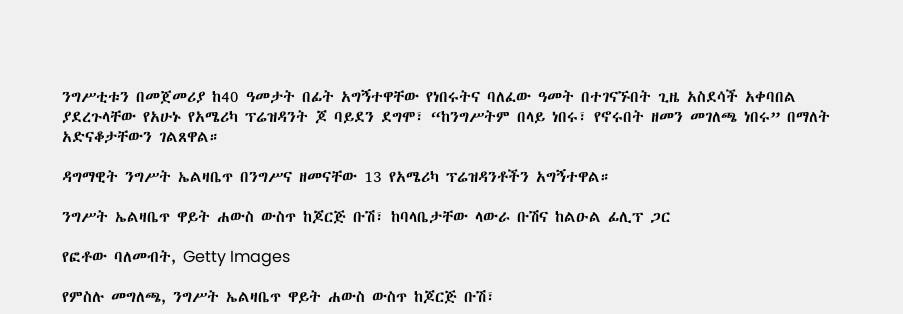ንግሥቲቱን በመጀመሪያ ከ40 ዓመታት በፊት አግኝተዋቸው የነበሩትና ባለፈው ዓመት በተገናኙበት ጊዜ አስደሳች አቀባበል ያደረጉላቸው የአሁኑ የአሜሪካ ፕሬዝዳንት ጆ ባይደን ደግሞ፣ “ከንግሥትም በላይ ነበሩ፣ የኖሩበት ዘመን መገለጫ ነበሩ” በማለት አድናቆታቸውን ገልጸዋል።

ዳግማዊት ንግሥት ኤልዛቤጥ በንግሥና ዘመናቸው 13 የአሜሪካ ፕሬዝዳንቶችን አግኝተዋል።

ንግሥት ኤልዛቤጥ ዋይት ሐውስ ውስጥ ከጆርጅ ቡሽ፣ ከባላቤታቸው ላውራ ቡሽና ከልዑል ፊሊፕ ጋር

የፎቶው ባለመብት, Getty Images

የምስሉ መግለጫ, ንግሥት ኤልዛቤጥ ዋይት ሐውስ ውስጥ ከጆርጅ ቡሽ፣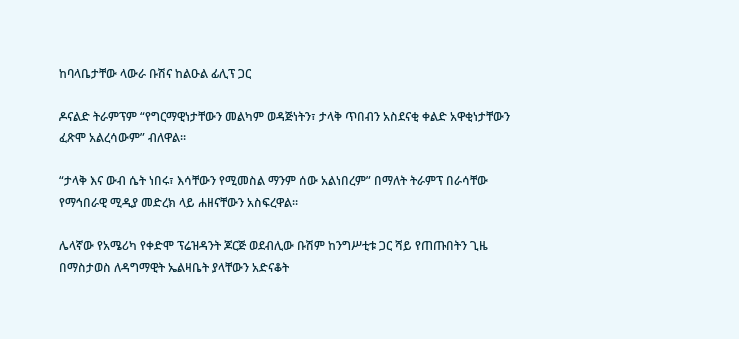ከባላቤታቸው ላውራ ቡሽና ከልዑል ፊሊፕ ጋር

ዶናልድ ትራምፕም “የግርማዊነታቸውን መልካም ወዳጅነትን፣ ታላቅ ጥበብን አስደናቂ ቀልድ አዋቂነታቸውን ፈጽሞ አልረሳውም” ብለዋል።

“ታላቅ እና ውብ ሴት ነበሩ፣ እሳቸውን የሚመስል ማንም ሰው አልነበረም” በማለት ትራምፕ በራሳቸው የማኅበራዊ ሚዲያ መድረክ ላይ ሐዘናቸውን አስፍረዋል።

ሌላኛው የአሜሪካ የቀድሞ ፕሬዝዳንት ጆርጅ ወደብሊው ቡሽም ከንግሥቲቱ ጋር ሻይ የጠጡበትን ጊዜ በማስታወስ ለዳግማዊት ኤልዛቤት ያላቸውን አድናቆት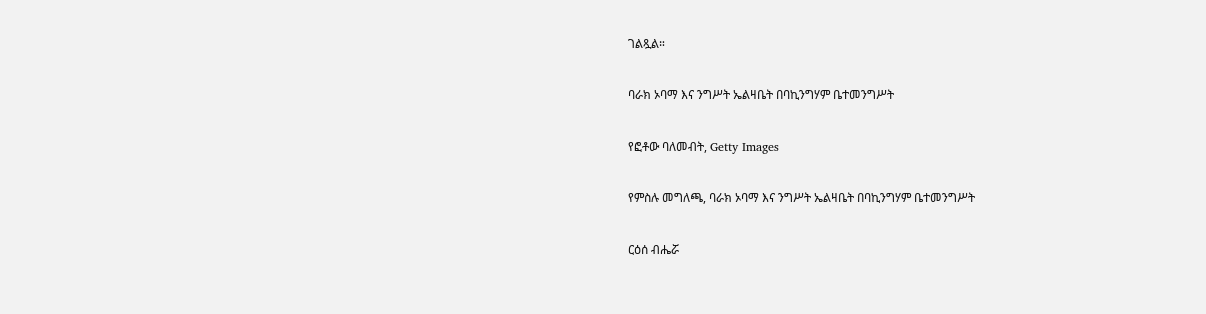ገልጿል።

ባራክ ኦባማ እና ንግሥት ኤልዛቤት በባኪንግሃም ቤተመንግሥት

የፎቶው ባለመብት, Getty Images

የምስሉ መግለጫ, ባራክ ኦባማ እና ንግሥት ኤልዛቤት በባኪንግሃም ቤተመንግሥት

ርዕሰ ብሔሯ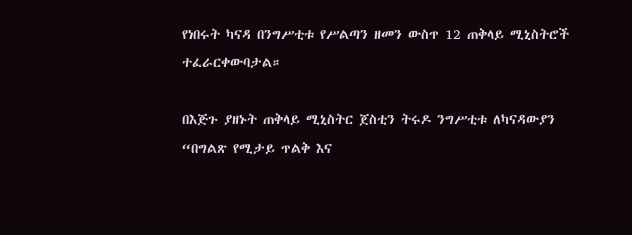የነበሩት ካናዳ በንግሥቲቱ የሥልጣን ዘመን ውስጥ 12 ጠቅላይ ሚኒስትሮች ተፈራርቀውባታል።

በእጅጉ ያዘኑት ጠቅላይ ሚኒስትር ጀስቲን ትሩዶ ንግሥቲቱ ለካናዳውያን “በግልጽ የሚታይ ጥልቅ እና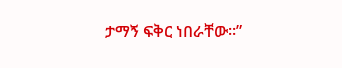ታማኝ ፍቅር ነበራቸው።”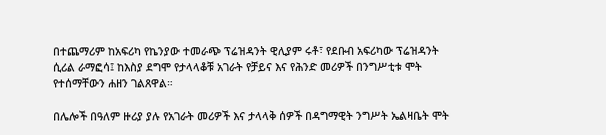በተጨማሪም ከአፍሪካ የኬንያው ተመራጭ ፕሬዝዳንት ዊሊያም ሩቶ፣ የደቡብ አፍሪካው ፕሬዝዳንት ሲሪል ራማፎሳ፤ ከእስያ ደግሞ የታላላቆቹ አገራት የቻይና እና የሕንድ መሪዎች በንግሥቲቱ ሞት የተሰማቸውን ሐዘን ገልጸዋል።

በሌሎች በዓለም ዙሪያ ያሉ የአገራት መሪዎች እና ታላላቅ ሰዎች በዳግማዊት ንግሥት ኤልዛቤት ሞት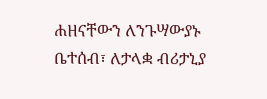ሐዘናቸውን ለንጉሣውያኑ ቤተሰብ፣ ለታላቋ ብሪታኒያ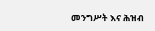መንግሥት እና ሕዝብ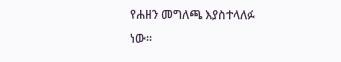የሐዘን መግለጫ እያስተላለፉ ነው።